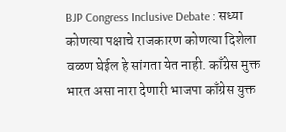BJP Congress Inclusive Debate : सध्या कोणत्या पक्षाचे राजकारण कोणत्या दिशेला वळण घेईल हे सांगता येत नाही. काँग्रेस मुक्त भारत असा नारा देणारी भाजपा काँग्रेस युक्त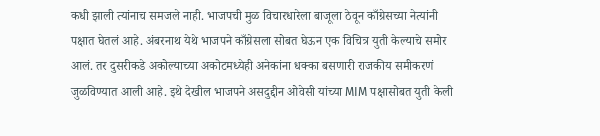कधी झाली त्यांनाच समजले नाही. भाजपची मुळ विचारधारेला बाजूला ठेवून काँग्रेसच्या नेत्यांनी पक्षात घेतलं आहे. अंबरनाथ येथे भाजपने काँग्रेसला सोबत घेऊन एक विचित्र युती केल्याचे समोर आलं. तर दुसरीकडे अकोल्याच्या अकोटमध्येही अनेकांना धक्का बसणारी राजकीय समीकरणं जुळविण्यात आली आहे. इथे देखील भाजपने असदुद्दीन ओवेसी यांच्या MIM पक्षासोबत युती केली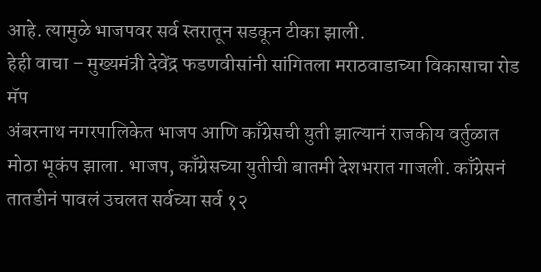आहे. त्यामुळे भाजपवर सर्व स्तरातून सडकून टीका झाली.
हेही वाचा – मुख्यमंत्री देवेंद्र फडणवीसांनी सांगितला मराठवाडाच्या विकासाचा रोड मॅप
अंबरनाथ नगरपालिकेत भाजप आणि काँग्रेसची युती झाल्यानं राजकीय वर्तुळात मोठा भूकंप झाला. भाजप, काँग्रेसच्या युतीची बातमी देशभरात गाजली. काँग्रेसनं तातडीनं पावलं उचलत सर्वच्या सर्व १२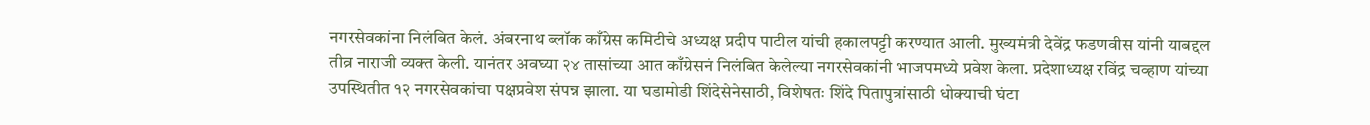नगरसेवकांना निलंबित केलं. अंबरनाथ ब्लॉक काँग्रेस कमिटीचे अध्यक्ष प्रदीप पाटील यांची हकालपट्टी करण्यात आली. मुख्यमंत्री देवेंद्र फडणवीस यांनी याबद्दल तीव्र नाराजी व्यक्त केली. यानंतर अवघ्या २४ तासांच्या आत काँग्रेसनं निलंबित केलेल्या नगरसेवकांनी भाजपमध्ये प्रवेश केला. प्रदेशाध्यक्ष रविंद्र चव्हाण यांच्या उपस्थितीत १२ नगरसेवकांचा पक्षप्रवेश संपन्न झाला. या घडामोडी शिंदेसेनेसाठी, विशेषतः शिंदे पितापुत्रांसाठी धोक्याची घंटा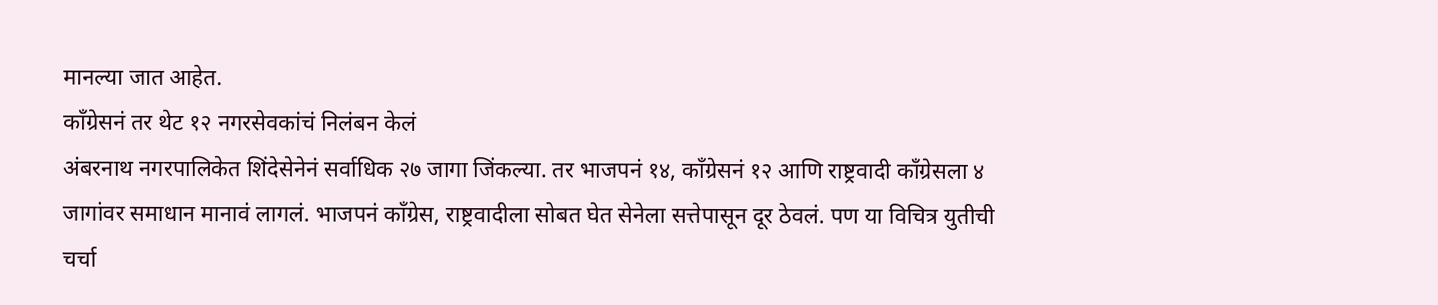मानल्या जात आहेत.
काँग्रेसनं तर थेट १२ नगरसेवकांचं निलंबन केलं
अंबरनाथ नगरपालिकेत शिंदेसेनेनं सर्वाधिक २७ जागा जिंकल्या. तर भाजपनं १४, काँग्रेसनं १२ आणि राष्ट्रवादी काँग्रेसला ४ जागांवर समाधान मानावं लागलं. भाजपनं काँग्रेस, राष्ट्रवादीला सोबत घेत सेनेला सत्तेपासून दूर ठेवलं. पण या विचित्र युतीची चर्चा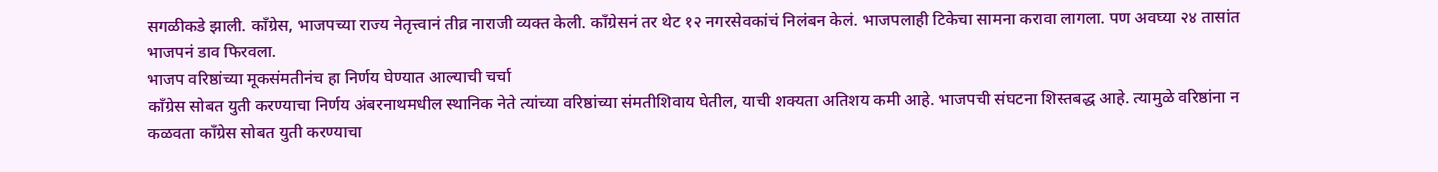सगळीकडे झाली. काँग्रेस, भाजपच्या राज्य नेतृत्त्वानं तीव्र नाराजी व्यक्त केली. काँग्रेसनं तर थेट १२ नगरसेवकांचं निलंबन केलं. भाजपलाही टिकेचा सामना करावा लागला. पण अवघ्या २४ तासांत भाजपनं डाव फिरवला.
भाजप वरिष्ठांच्या मूकसंमतीनंच हा निर्णय घेण्यात आल्याची चर्चा
काँग्रेस सोबत युती करण्याचा निर्णय अंबरनाथमधील स्थानिक नेते त्यांच्या वरिष्ठांच्या संमतीशिवाय घेतील, याची शक्यता अतिशय कमी आहे. भाजपची संघटना शिस्तबद्ध आहे. त्यामुळे वरिष्ठांना न कळवता काँग्रेस सोबत युती करण्याचा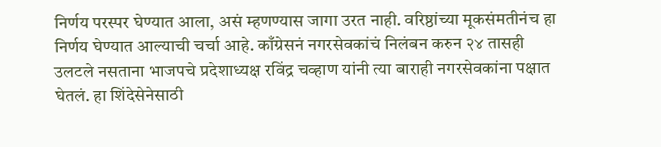निर्णय परस्पर घेण्यात आला, असं म्हणण्यास जागा उरत नाही. वरिष्ठांच्या मूकसंमतीनंच हा निर्णय घेण्यात आल्याची चर्चा आहे. काँग्रेसनं नगरसेवकांचं निलंबन करुन २४ तासही उलटले नसताना भाजपचे प्रदेशाध्यक्ष रविंद्र चव्हाण यांनी त्या बाराही नगरसेवकांना पक्षात घेतलं. हा शिंदेसेनेसाठी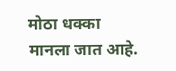मोठा धक्का मानला जात आहे.